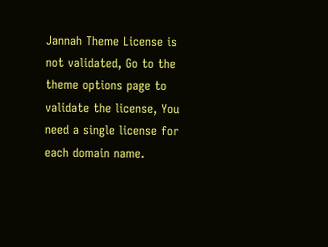Jannah Theme License is not validated, Go to the theme options page to validate the license, You need a single license for each domain name.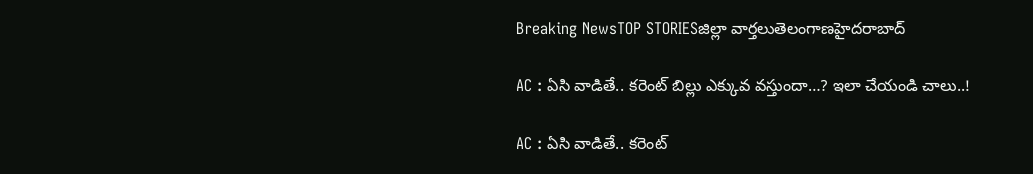Breaking NewsTOP STORIESజిల్లా వార్తలుతెలంగాణహైదరాబాద్

AC : ఏసి వాడితే.. కరెంట్ బిల్లు ఎక్కువ వస్తుందా…? ఇలా చేయండి చాలు..!

AC : ఏసి వాడితే.. కరెంట్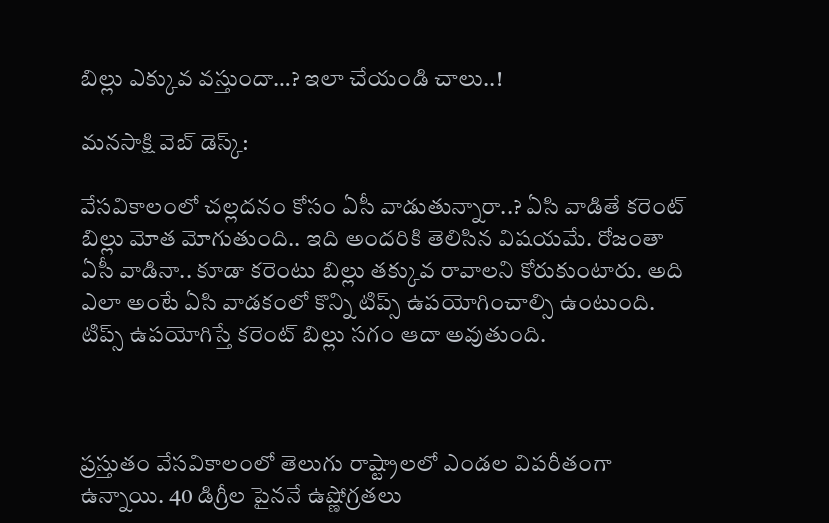బిల్లు ఎక్కువ వస్తుందా…? ఇలా చేయండి చాలు..!

మనసాక్షి వెబ్ డెస్క్:

వేసవికాలంలో చల్లదనం కోసం ఏసీ వాడుతున్నారా..? ఏసి వాడితే కరెంట్ బిల్లు మోత మోగుతుంది.. ఇది అందరికి తెలిసిన విషయమే. రోజంతా ఏసీ వాడినా.. కూడా కరెంటు బిల్లు తక్కువ రావాలని కోరుకుంటారు. అది ఎలా అంటే ఏసి వాడకంలో కొన్ని టిప్స్ ఉపయోగించాల్సి ఉంటుంది. టిప్స్ ఉపయోగిస్తే కరెంట్ బిల్లు సగం ఆదా అవుతుంది.



ప్రస్తుతం వేసవికాలంలో తెలుగు రాష్ట్రాలలో ఎండల విపరీతంగా ఉన్నాయి. 40 డిగ్రీల పైననే ఉష్ణోగ్రతలు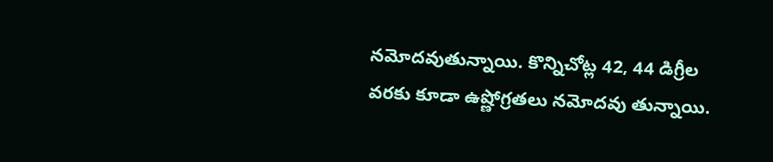నమోదవుతున్నాయి. కొన్నిచోట్ల 42, 44 డిగ్రీల వరకు కూడా ఉష్ణోగ్రతలు నమోదవు తున్నాయి.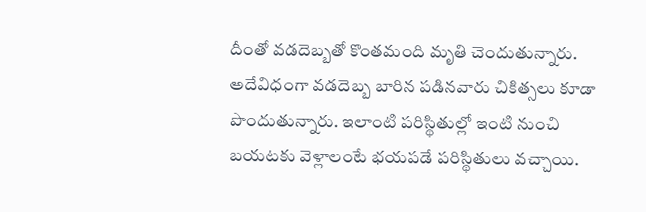దీంతో వడదెబ్బతో కొంతమంది మృతి చెందుతున్నారు. అదేవిధంగా వడదెబ్బ బారిన పడినవారు చికిత్సలు కూడా పొందుతున్నారు. ఇలాంటి పరిస్థితుల్లో ఇంటి నుంచి బయటకు వెళ్లాలంటే భయపడే పరిస్థితులు వచ్చాయి.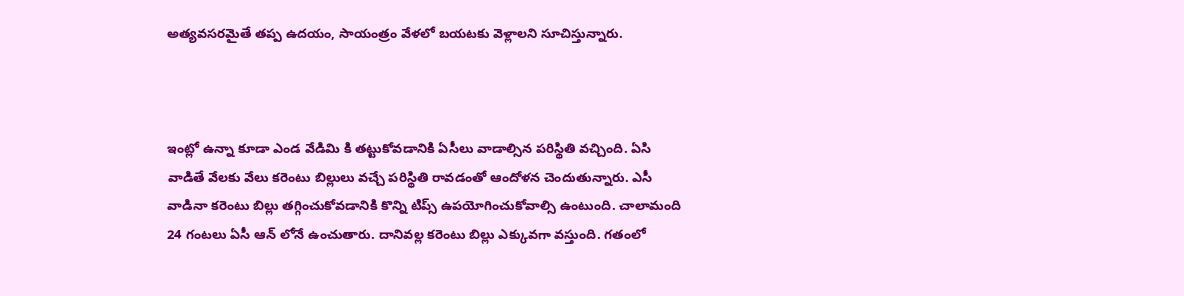అత్యవసరమైతే తప్ప ఉదయం, సాయంత్రం వేళలో బయటకు వెళ్లాలని సూచిస్తున్నారు.



ఇంట్లో ఉన్నా కూడా ఎండ వేడిమి కి తట్టుకోవడానికి ఏసీలు వాడాల్సిన పరిస్థితి వచ్చింది. ఏసి వాడితే వేలకు వేలు కరెంటు బిల్లులు వచ్చే పరిస్థితి రావడంతో ఆందోళన చెందుతున్నారు. ఎసీ వాడినా కరెంటు బిల్లు తగ్గించుకోవడానికి కొన్ని టిప్స్ ఉపయోగించుకోవాల్సి ఉంటుంది. చాలామంది 24 గంటలు ఏసీ ఆన్ లోనే ఉంచుతారు. దానివల్ల కరెంటు బిల్లు ఎక్కువగా వస్తుంది. గతంలో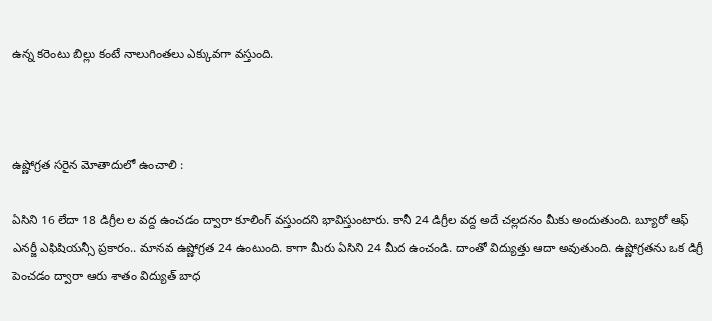ఉన్న కరెంటు బిల్లు కంటే నాలుగింతలు ఎక్కువగా వస్తుంది.



ఉష్ణోగ్రత సరైన మోతాదులో ఉంచాలి :

ఏసిని 16 లేదా 18 డిగ్రీల ల వద్ద ఉంచడం ద్వారా కూలింగ్ వస్తుందని భావిస్తుంటారు. కానీ 24 డిగ్రీల వద్ద అదే చల్లదనం మీకు అందుతుంది. బ్యూరో ఆఫ్ ఎనర్జీ ఎఫిషియన్సీ ప్రకారం.. మానవ ఉష్ణోగ్రత 24 ఉంటుంది. కాగా మీరు ఏసిని 24 మీద ఉంచండి. దాంతో విద్యుత్తు ఆదా అవుతుంది. ఉష్ణోగ్రతను ఒక డిగ్రీ పెంచడం ద్వారా ఆరు శాతం విద్యుత్ బాధ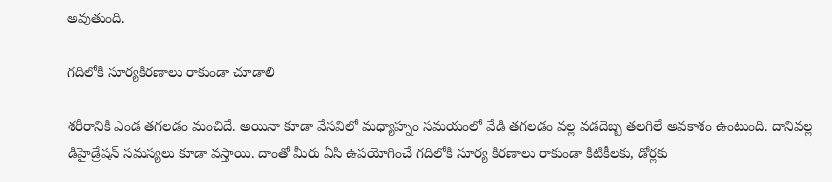అవుతుంది.

గదిలోకి సూర్యకిరణాలు రాకుండా చూడాలి

శరీరానికి ఎండ తగలడం మంచిదే. అయినా కూడా వేసవిలో మధ్యాహ్నం సమయంలో వేడి తగలడం వల్ల వడదెబ్బ తలగిలే అవకాశం ఉంటుంది. దానివల్ల డిహైడ్రేషన్ సమస్యలు కూడా వస్తాయి. దాంతో మీరు ఏసి ఉపయోగించే గదిలోకి సూర్య కిరణాలు రాకుండా కిటికీలకు, డోర్లకు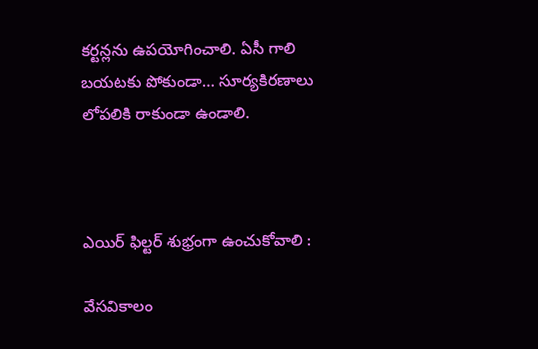కర్టన్లను ఉపయోగించాలి. ఏసీ గాలి బయటకు పోకుండా… సూర్యకిరణాలు లోపలికి రాకుండా ఉండాలి.



ఎయిర్ ఫిల్టర్ శుభ్రంగా ఉంచుకోవాలి :

వేసవికాలం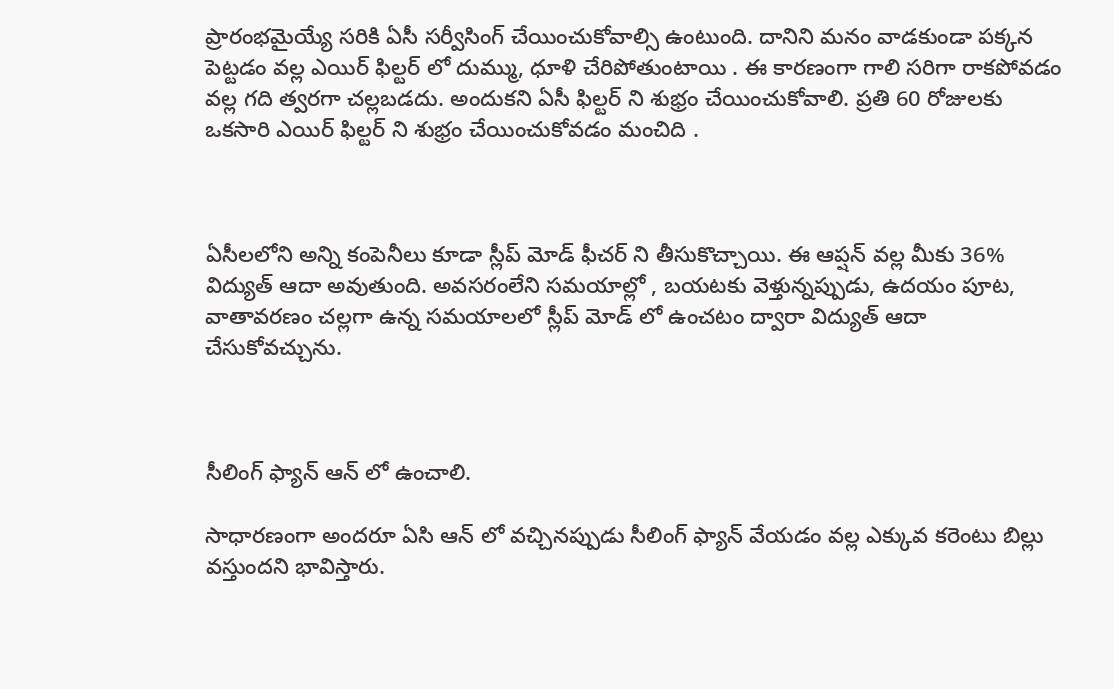ప్రారంభమైయ్యే సరికి ఏసీ సర్వీసింగ్ చేయించుకోవాల్సి ఉంటుంది. దానిని మనం వాడకుండా పక్కన పెట్టడం వల్ల ఎయిర్ ఫిల్టర్ లో దుమ్ము, ధూళి చేరిపోతుంటాయి . ఈ కారణంగా గాలి సరిగా రాకపోవడం వల్ల గది త్వరగా చల్లబడదు. అందుకని ఏసీ ఫిల్టర్ ని శుభ్రం చేయించుకోవాలి. ప్రతి 60 రోజులకు ఒకసారి ఎయిర్ ఫిల్టర్ ని శుభ్రం చేయించుకోవడం మంచిది .



ఏసీలలోని అన్ని కంపెనీలు కూడా స్లీప్ మోడ్ ఫీచర్ ని తీసుకొచ్చాయి. ఈ ఆప్షన్ వల్ల మీకు 36% విద్యుత్ ఆదా అవుతుంది. అవసరంలేని సమయాల్లో , బయటకు వెళ్తున్నప్పుడు, ఉదయం పూట, వాతావరణం చల్లగా ఉన్న సమయాలలో స్లీప్ మోడ్ లో ఉంచటం ద్వారా విద్యుత్ ఆదా చేసుకోవచ్చును.



సీలింగ్ ఫ్యాన్ ఆన్ లో ఉంచాలి.

సాధారణంగా అందరూ ఏసి ఆన్ లో వచ్చినప్పుడు సీలింగ్ ఫ్యాన్ వేయడం వల్ల ఎక్కువ కరెంటు బిల్లు వస్తుందని భావిస్తారు.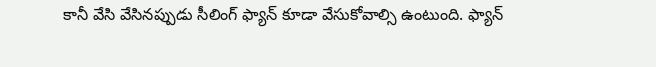కానీ వేసి వేసినప్పుడు సీలింగ్ ఫ్యాన్ కూడా వేసుకోవాల్సి ఉంటుంది. ఫ్యాన్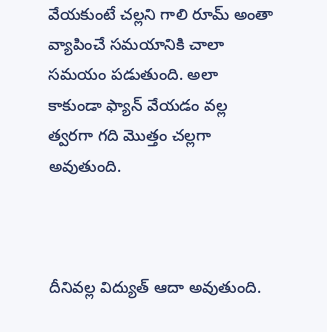వేయకుంటే చల్లని గాలి రూమ్ అంతా వ్యాపించే సమయానికి చాలా సమయం పడుతుంది. అలా కాకుండా ఫ్యాన్ వేయడం వల్ల త్వరగా గది మొత్తం చల్లగా అవుతుంది.



దీనివల్ల విద్యుత్ ఆదా అవుతుంది.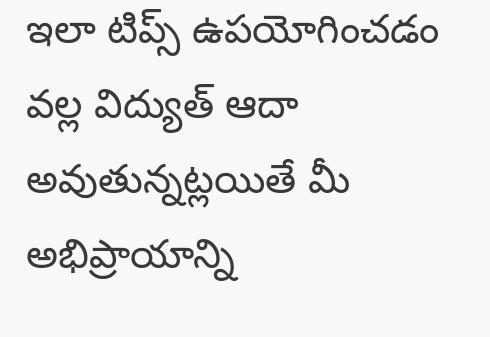ఇలా టిప్స్ ఉపయోగించడం వల్ల విద్యుత్ ఆదా అవుతున్నట్లయితే మీ అభిప్రాయాన్ని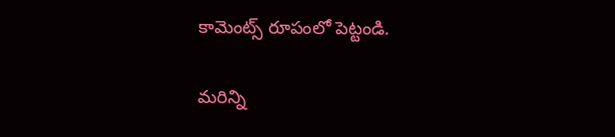కామెంట్స్ రూపంలో పెట్టండి.

మరిన్ని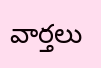వార్తలు